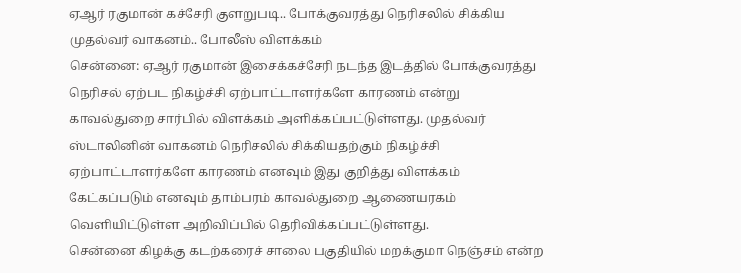ஏஆர் ரகுமான் கச்சேரி குளறுபடி.. போக்குவரத்து நெரிசலில் சிக்கிய முதல்வர் வாகனம்.. போலீஸ் விளக்கம்
சென்னை: ஏஆர் ரகுமான் இசைக்கச்சேரி நடந்த இடத்தில் போக்குவரத்து நெரிசல் ஏற்பட நிகழ்ச்சி ஏற்பாட்டாளர்களே காரணம் என்று காவல்துறை சார்பில் விளக்கம் அளிக்கப்பட்டுள்ளது. முதல்வர் ஸ்டாலினின் வாகனம் நெரிசலில் சிக்கியதற்கும் நிகழ்ச்சி ஏற்பாட்டாளர்களே காரணம் எனவும் இது குறித்து விளக்கம் கேட்கப்படும் எனவும் தாம்பரம் காவல்துறை ஆணையரகம் வெளியிட்டுள்ள அறிவிப்பில் தெரிவிக்கப்பட்டுள்ளது.
சென்னை கிழக்கு கடற்கரைச் சாலை பகுதியில் மறக்குமா நெஞ்சம் என்ற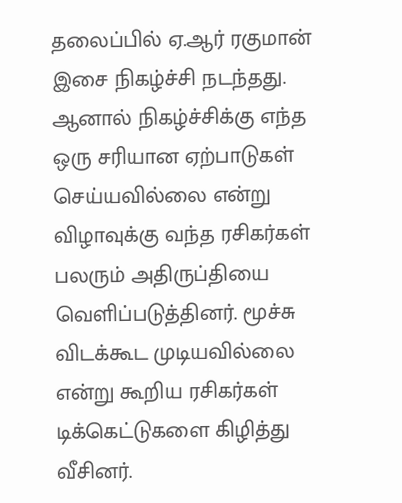தலைப்பில் ஏ.ஆர் ரகுமான் இசை நிகழ்ச்சி நடந்தது. ஆனால் நிகழ்ச்சிக்கு எந்த ஒரு சரியான ஏற்பாடுகள் செய்யவில்லை என்று விழாவுக்கு வந்த ரசிகர்கள் பலரும் அதிருப்தியை வெளிப்படுத்தினர். மூச்சு விடக்கூட முடியவில்லை என்று கூறிய ரசிகர்கள் டிக்கெட்டுகளை கிழித்து வீசினர்.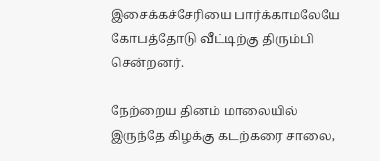இசைக்கச்சேரியை பார்க்காமலேயே கோபத்தோடு வீட்டிற்கு திரும்பி சென்றனர்.

நேற்றைய தினம் மாலையில் இருந்தே கிழக்கு கடற்கரை சாலை,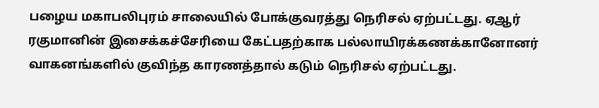பழைய மகாபலிபுரம் சாலையில் போக்குவரத்து நெரிசல் ஏற்பட்டது. ஏஆர் ரகுமானின் இசைக்கச்சேரியை கேட்பதற்காக பல்லாயிரக்கணக்கானோனர் வாகனங்களில் குவிந்த காரணத்தால் கடும் நெரிசல் ஏற்பட்டது.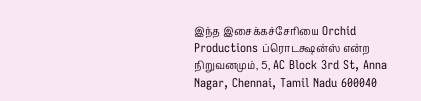இந்த இசைக்கச்சேரியை Orchid Productions ப்ரொடக்ஷன்ஸ் என்ற நிறுவனமும், 5, AC Block 3rd St, Anna Nagar, Chennai, Tamil Nadu 600040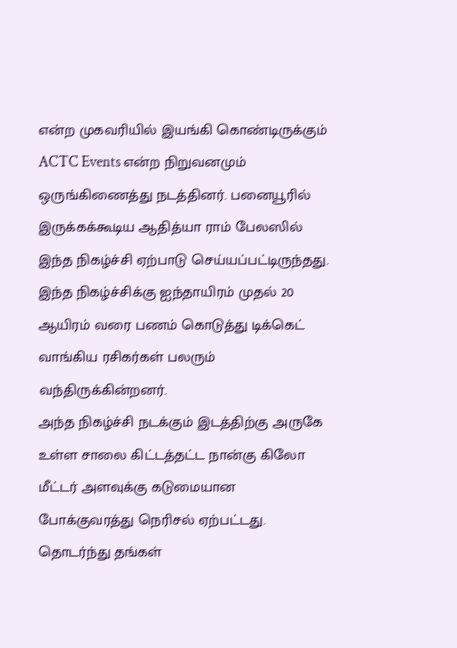என்ற முகவரியில் இயங்கி கொண்டிருக்கும் ACTC Events என்ற நிறுவனமும் ஒருங்கிணைத்து நடத்தினர். பனையூரில் இருக்கக்கூடிய ஆதித்யா ராம் பேலஸில் இந்த நிகழ்ச்சி ஏற்பாடு செய்யப்பட்டிருந்தது. இந்த நிகழ்ச்சிக்கு ஐந்தாயிரம் முதல் 20 ஆயிரம் வரை பணம் கொடுத்து டிக்கெட் வாங்கிய ரசிகர்கள் பலரும் வந்திருக்கின்றனர்.
அந்த நிகழ்ச்சி நடக்கும் இடத்திற்கு அருகே உள்ள சாலை கிட்டத்தட்ட நான்கு கிலோ மீட்டர் அளவுக்கு கடுமையான போக்குவரத்து நெரிசல் ஏற்பட்டது. தொடர்ந்து தங்கள்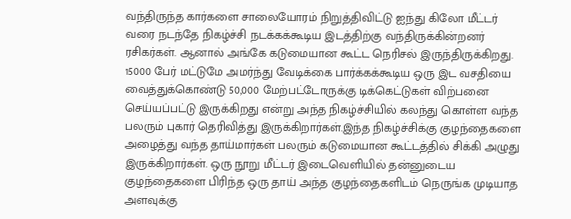வந்திருந்த கார்களை சாலையோரம் நிறுத்திவிட்டு ஐந்து கிலோ மீட்டர் வரை நடந்தே நிகழ்ச்சி நடக்கக்கூடிய இடத்திற்கு வந்திருக்கின்றனர் ரசிகர்கள். ஆனால் அங்கே கடுமையான கூட்ட நெரிசல் இருந்திருக்கிறது.
15000 பேர் மட்டுமே அமர்ந்து வேடிக்கை பார்க்கக்கூடிய ஒரு இட வசதியை வைத்துக்கொண்டு 50,000 மேற்பட்டோருக்கு டிக்கெட்டுகள் விற்பனை செய்யப்பட்டு இருக்கிறது என்று அந்த நிகழ்ச்சியில் கலந்து கொள்ள வந்த பலரும் புகார் தெரிவித்து இருக்கிறார்கள்.இந்த நிகழ்ச்சிக்கு குழந்தைகளை அழைத்து வந்த தாய்மார்கள் பலரும் கடுமையான கூட்டத்தில் சிக்கி அழுது இருக்கிறார்கள். ஒரு நூறு மீட்டர் இடைவெளியில் தன்னுடைய குழந்தைகளை பிரிந்த ஒரு தாய் அந்த குழந்தைகளிடம் நெருங்க முடியாத அளவுக்கு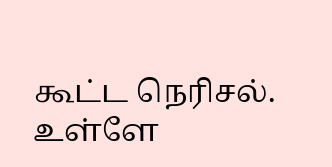கூட்ட நெரிசல். உள்ளே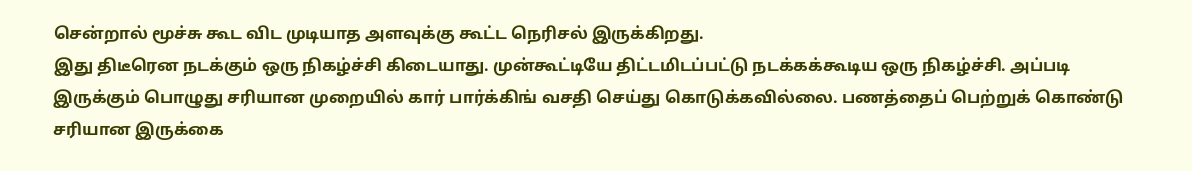சென்றால் மூச்சு கூட விட முடியாத அளவுக்கு கூட்ட நெரிசல் இருக்கிறது.
இது திடீரென நடக்கும் ஒரு நிகழ்ச்சி கிடையாது. முன்கூட்டியே திட்டமிடப்பட்டு நடக்கக்கூடிய ஒரு நிகழ்ச்சி. அப்படி இருக்கும் பொழுது சரியான முறையில் கார் பார்க்கிங் வசதி செய்து கொடுக்கவில்லை. பணத்தைப் பெற்றுக் கொண்டு சரியான இருக்கை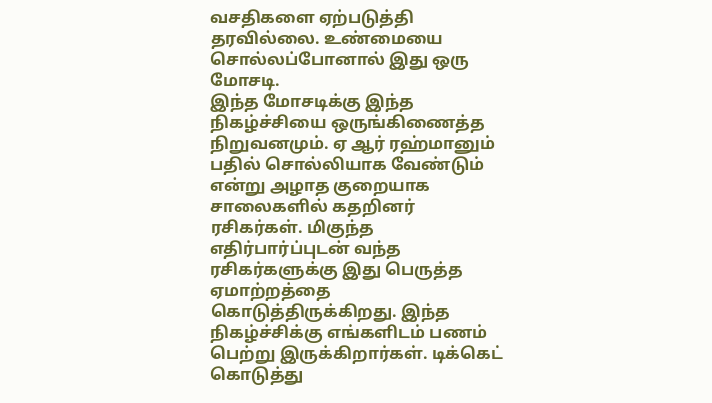வசதிகளை ஏற்படுத்தி தரவில்லை. உண்மையை சொல்லப்போனால் இது ஒரு மோசடி.
இந்த மோசடிக்கு இந்த நிகழ்ச்சியை ஒருங்கிணைத்த நிறுவனமும். ஏ ஆர் ரஹ்மானும் பதில் சொல்லியாக வேண்டும் என்று அழாத குறையாக சாலைகளில் கதறினர் ரசிகர்கள். மிகுந்த எதிர்பார்ப்புடன் வந்த ரசிகர்களுக்கு இது பெருத்த ஏமாற்றத்தை கொடுத்திருக்கிறது. இந்த நிகழ்ச்சிக்கு எங்களிடம் பணம் பெற்று இருக்கிறார்கள். டிக்கெட் கொடுத்து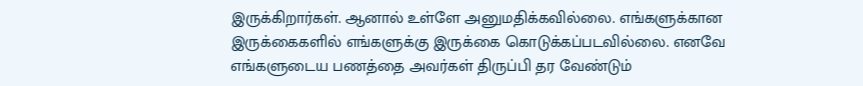இருக்கிறார்கள். ஆனால் உள்ளே அனுமதிக்கவில்லை. எங்களுக்கான இருக்கைகளில் எங்களுக்கு இருக்கை கொடுக்கப்படவில்லை. எனவே எங்களுடைய பணத்தை அவர்கள் திருப்பி தர வேண்டும்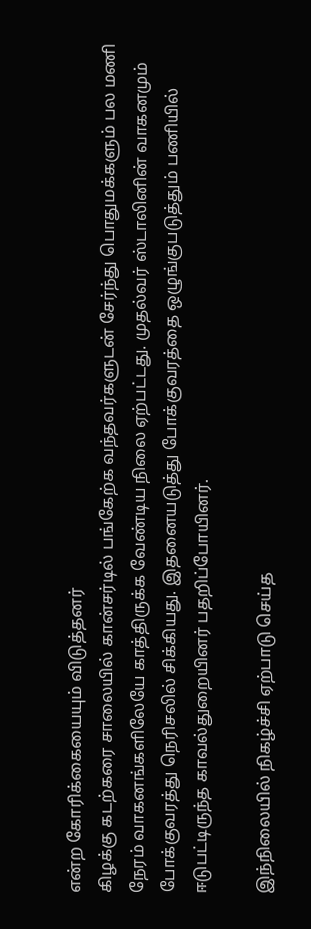என்ற கோரிக்கையையும் விடுத்தனர்
கிழக்கு கடற்கரை சாலையில் கான்சர்டில் பங்கேற்க வந்தவர்களுடன் சேர்ந்து பொதுமக்களும் பல மணி நேரம் வாகனங்களிலேயே காத்திருக்க வேண்டிய நிலை ஏற்பட்டது. முதல்வர் ஸ்டாலினின் வாகனமும் போக்குவரத்து நெரிசலில் சிக்கியது. இதனையடுத்து போக்குவரத்தை ஒழுங்குபடுத்தும் பணியில் ஈடுபட்டிருந்த காவல்துறையினர் பதறிப்போயினர்.

இந்நிலையில் நிகழ்ச்சி ஏற்பாடு செய்த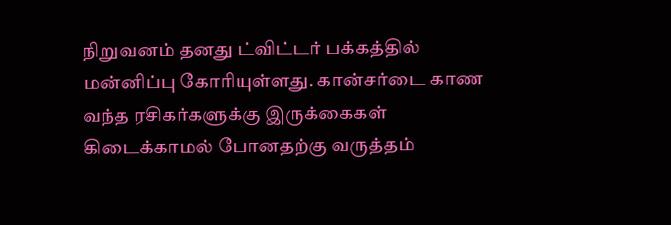நிறுவனம் தனது ட்விட்டர் பக்கத்தில் மன்னிப்பு கோரியுள்ளது. கான்சர்டை காண வந்த ரசிகர்களுக்கு இருக்கைகள் கிடைக்காமல் போனதற்கு வருத்தம்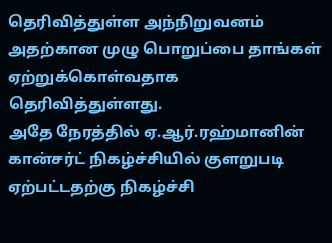தெரிவித்துள்ள அந்நிறுவனம் அதற்கான முழு பொறுப்பை தாங்கள் ஏற்றுக்கொள்வதாக தெரிவித்துள்ளது.
அதே நேரத்தில் ஏ.ஆர்.ரஹ்மானின் கான்சர்ட் நிகழ்ச்சியில் குளறுபடி ஏற்பட்டதற்கு நிகழ்ச்சி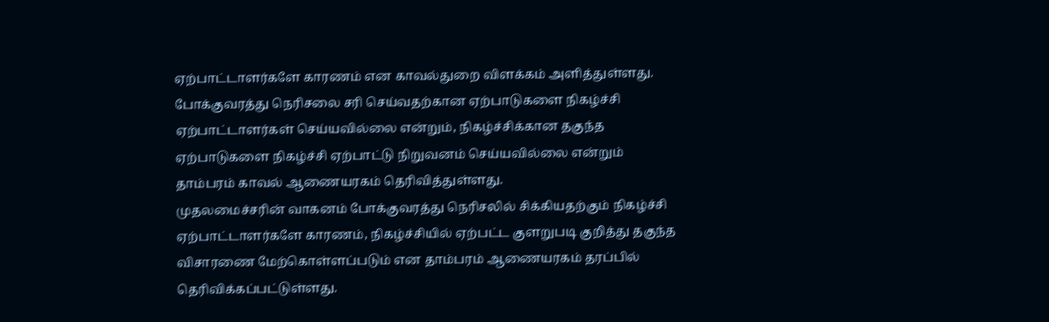ஏற்பாட்டாளர்களே காரணம் என காவல்துறை விளக்கம் அளித்துள்ளது. போக்குவரத்து நெரிசலை சரி செய்வதற்கான ஏற்பாடுகளை நிகழ்ச்சி ஏற்பாட்டாளர்கள் செய்யவில்லை என்றும், நிகழ்ச்சிக்கான தகுந்த ஏற்பாடுகளை நிகழ்ச்சி ஏற்பாட்டு நிறுவனம் செய்யவில்லை என்றும் தாம்பரம் காவல் ஆணையரகம் தெரிவித்துள்ளது.
முதலமைச்சரின் வாகனம் போக்குவரத்து நெரிசலில் சிக்கியதற்கும் நிகழ்ச்சி ஏற்பாட்டாளர்களே காரணம், நிகழ்ச்சியில் ஏற்பட்ட குளறுபடி குறித்து தகுந்த விசாரணை மேற்கொள்ளப்படும் என தாம்பரம் ஆணையரகம் தரப்பில் தெரிவிக்கப்பட்டுள்ளது.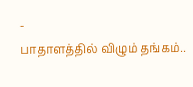-
பாதாளத்தில் விழும் தங்கம்..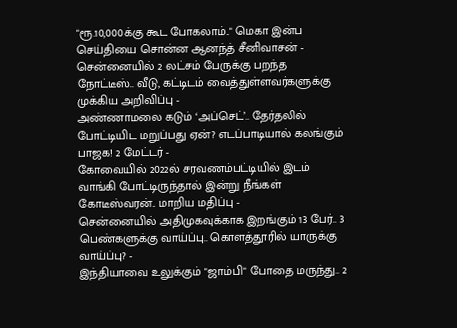"ரூ.10,000க்கு கூட போகலாம்.." மெகா இன்ப செய்தியை சொன்ன ஆனந்த் சீனிவாசன் -
சென்னையில் 2 லட்சம் பேருக்கு பறந்த நோட்டீஸ்.. வீடு, கட்டிடம் வைத்துள்ளவர்களுக்கு முக்கிய அறிவிப்பு -
அண்ணாமலை கடும் ‘அப்செட்’.. தேர்தலில் போட்டியிட மறுப்பது ஏன்? எடப்பாடியால் கலங்கும் பாஜக! 2 மேட்டர் -
கோவையில் 2022ல் சரவணம்பட்டியில் இடம் வாங்கி போட்டிருந்தால் இன்று நீங்கள் கோடீஸ்வரன்.. மாறிய மதிப்பு -
சென்னையில் அதிமுகவுக்காக இறங்கும் 13 பேர்.. 3 பெண்களுக்கு வாய்ப்பு.. கொளத்தூரில் யாருக்கு வாய்ப்பு? -
இந்தியாவை உலுக்கும் "ஜாம்பி" போதை மருந்து.. 2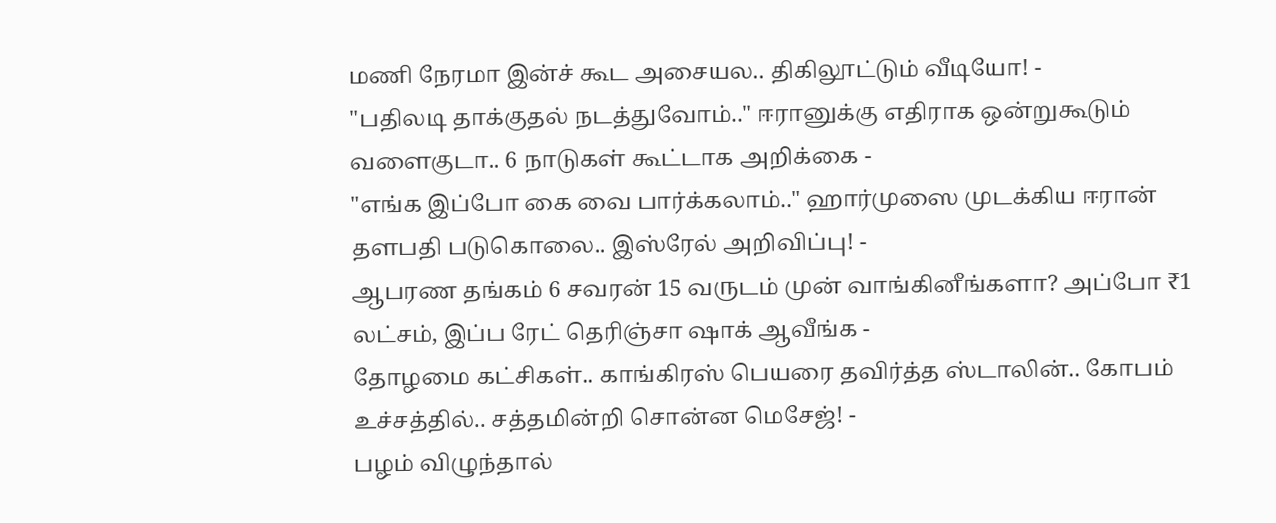மணி நேரமா இன்ச் கூட அசையல.. திகிலூட்டும் வீடியோ! -
"பதிலடி தாக்குதல் நடத்துவோம்.." ஈரானுக்கு எதிராக ஒன்றுகூடும் வளைகுடா.. 6 நாடுகள் கூட்டாக அறிக்கை -
"எங்க இப்போ கை வை பார்க்கலாம்.." ஹார்முஸை முடக்கிய ஈரான் தளபதி படுகொலை.. இஸ்ரேல் அறிவிப்பு! -
ஆபரண தங்கம் 6 சவரன் 15 வருடம் முன் வாங்கினீங்களா? அப்போ ₹1 லட்சம், இப்ப ரேட் தெரிஞ்சா ஷாக் ஆவீங்க -
தோழமை கட்சிகள்.. காங்கிரஸ் பெயரை தவிர்த்த ஸ்டாலின்.. கோபம் உச்சத்தில்.. சத்தமின்றி சொன்ன மெசேஜ்! -
பழம் விழுந்தால்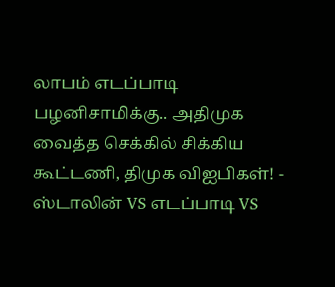லாபம் எடப்பாடி பழனிசாமிக்கு.. அதிமுக வைத்த செக்கில் சிக்கிய கூட்டணி, திமுக விஐபிகள்! -
ஸ்டாலின் VS எடப்பாடி VS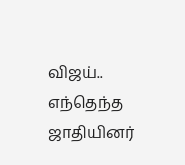விஜய்.. எந்தெந்த ஜாதியினர்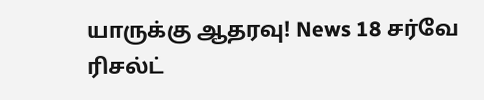யாருக்கு ஆதரவு! News 18 சர்வே ரிசல்ட்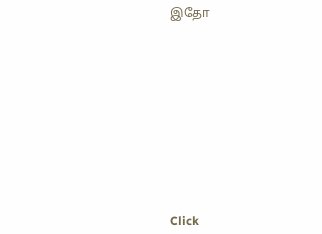இதோ












Click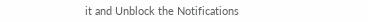it and Unblock the Notifications